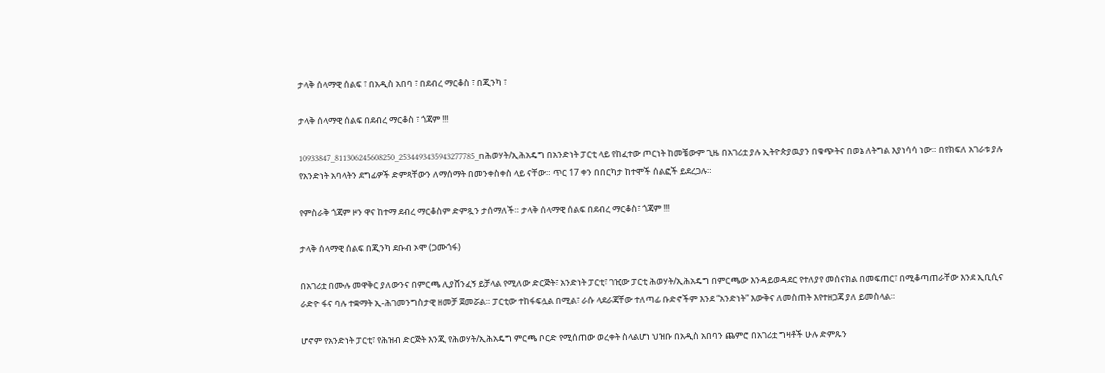ታላቅ ሰላማዊ ሰልፍ ፣ በአዲስ አበባ ፣ በደብረ ማርቆስ ፣ በጂንካ ፣

ታላቅ ሰላማዊ ሰልፍ በደብረ ማርቆስ ፣ ጎጃም !!!

10933847_811306245608250_2534493435943277785_nሕወሃት/ኢሕአዴግ በአንድነት ፓርቲ ላይ የከፈተው ጦርነት ከመቼውም ጊዜ በአገሪቷ ያሉ ኢትዮጵያዉያን በቁጭትና በወኔ ለትግል እያነሳሳ ነው። በየክፍለ አገራቱ ያሉ የአንድነት አባላትን ደግፊዎች ድምጻቸውን ለማሰማት በመንቀስቀስ ላይ ናቸው። ጥር 17 ቀን በበርካታ ከተሞች ሰልፎች ይደረጋሉ።

የምስራቅ ጎጃም ዞን ዋና ከተማ ደብረ ማርቆስም ድምጿን ታሰማለች። ታላቅ ሰላማዊ ሰልፍ በደብረ ማርቆስ፣ ጎጃም !!!

ታላቅ ሰላማዊ ሰልፍ በጂንካ ደቡብ ኦሞ (ጋሙጎፋ)

በአገሪቷ በሙሉ መዋቅር ያለውንና በምርጫ ሊያሸንፈኝ ይቻላል የሚለው ድርጅት፣ አንድነት ፓርቲ፣ ገዢው ፓርቲ ሕወሃት/ኢሕአዴግ በምርጫው እንዳይወዳደር የተለያየ መሰናክል በመፍጠር፣ በሚቆጣጠራቸው እንደ ኢቢሲና ራድዮ ፋና ባሉ ተቋማት ኢ-ሕገመንግስታዊ ዘመቻ ጀመሯል። ፓርቲው ተከፋፍሏል በሚል፣ ራሱ ላደራጃቸው ተለጣፊ ቡድኖችም እንደ “አንድነት” እውቅና ለመስጠት እየተዘጋጃ ያለ ይመስላል።

ሆኖም የአንድነት ፓርቲ፣ የሕዝብ ድርጅት እንጂ የሕወሃት/ኢሕአዴግ ምርጫ ቦርድ የሚሰጠው ወረቀት ስላልሆነ ህዝቡ በአዲስ አበባን ጨምሮ በአገሪቷ ግዛቶች ሁሉ ድምጹን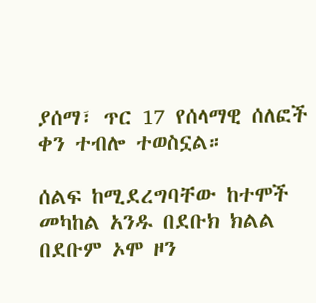ያሰማ፣ ጥር 17 የሰላማዊ ሰለፎች ቀን ተብሎ ተወስኗል።

ሰልፍ ከሚደረግባቸው ከተሞች መካከል አንዱ በደቡክ ክልል በደቡም ኦሞ ዞን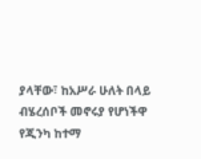ያላቸው፣ ከአሥራ ሁለት በላይ ብሄረሰቦች መኖሩያ የሆነችዋ የጂንካ ከተማ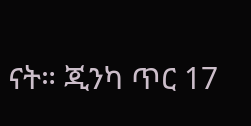ናት። ጂንካ ጥር 17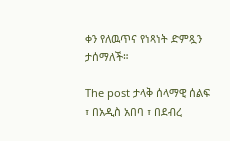ቀን የለዉጥና የነጻነት ድምጿን ታሰማለች።

The post ታላቅ ሰላማዊ ሰልፍ ፣ በአዲስ አበባ ፣ በደብረ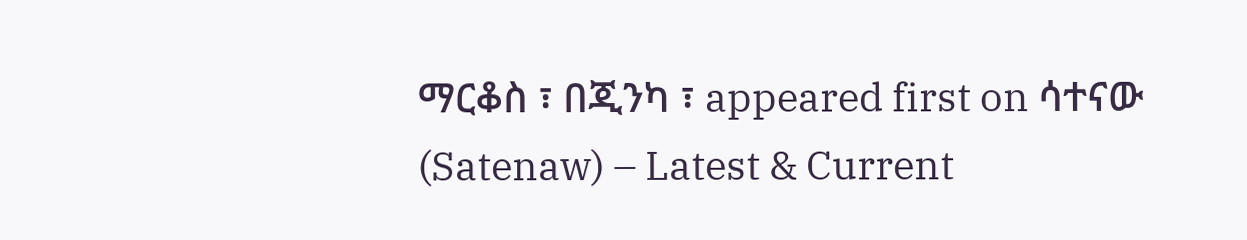ማርቆስ ፣ በጂንካ ፣ appeared first on ሳተናው (Satenaw) – Latest & Current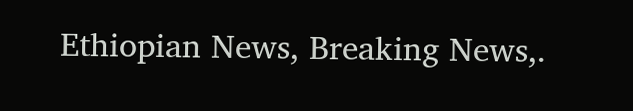Ethiopian News, Breaking News,.